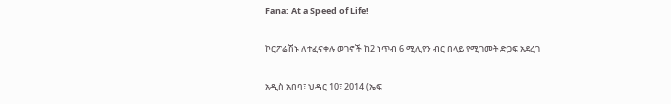Fana: At a Speed of Life!

ኮርፖሬሽኑ ለተፈናቀሉ ወገኖች ከ2 ነጥብ 6 ሚሊየን ብር በላይ የሚገመት ድጋፍ አደረገ

አዲስ አበባ፣ ህዳር 10፣ 2014 (ኤፍ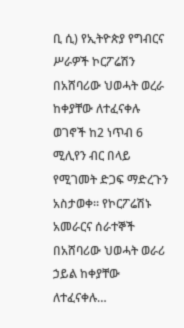ቢ ሲ) የኢትዮጵያ የግብርና ሥራዎች ኮርፖሬሽን በአሸባሪው ህወሓት ወረራ ከቀያቸው ለተፈናቀሉ ወገኖች ከ2 ነጥብ 6 ሚሊየን ብር በላይ የሚገመት ድጋፍ ማድረጉን አስታወቀ። የኮርፖሬሽኑ አመራርና ሰራተኞች በአሸባሪው ህወሓት ወራሪ ኃይል ከቀያቸው ለተፈናቀሉ…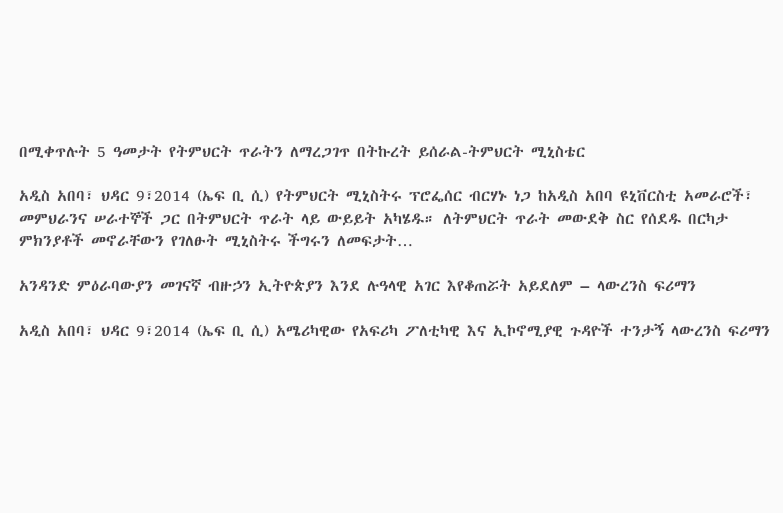በሚቀጥሉት 5 ዓመታት የትምህርት ጥራትን ለማረጋገጥ በትኩረት ይሰራል-ትምህርት ሚኒስቴር

አዲስ አበባ፣ ህዳር 9፣2014 (ኤፍ ቢ ሲ) የትምህርት ሚኒስትሩ ፕሮፌሰር ብርሃኑ ነጋ ከአዲስ አበባ ዩኒቨርስቲ አመራሮች፣ መምህራንና ሠራተኞች ጋር በትምህርት ጥራት ላይ ውይይት አካሄዱ። ለትምህርት ጥራት መውደቅ ስር የሰደዱ በርካታ ምክንያቶች መኖራቸውን የገለፁት ሚኒስትሩ ችግሩን ለመፍታት…

አንዳንድ ምዕራባውያን መገናኛ ብዙኃን ኢትዮጵያን እንደ ሉዓላዊ አገር እየቆጠሯት አይደለም – ላውረንስ ፍሪማን

አዲስ አበባ፣ ህዳር 9፣2014 (ኤፍ ቢ ሲ) አሜሪካዊው የአፍሪካ ፖለቲካዊ እና ኢኮኖሚያዊ ጉዳዮች ተንታኝ ላውረንስ ፍሪማን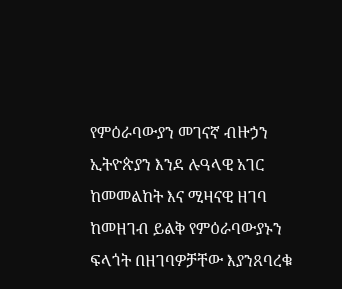የምዕራባውያን መገናኛ ብዙኃን ኢትዮጵያን እንደ ሉዓላዊ አገር ከመመልከት እና ሚዛናዊ ዘገባ ከመዘገብ ይልቅ የምዕራባውያኑን ፍላጎት በዘገባዎቻቸው እያንጸባረቁ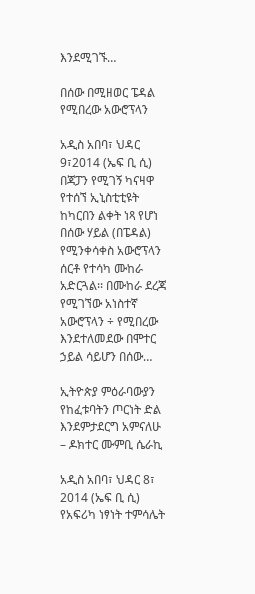እንደሚገኙ…

በሰው በሚዘወር ፔዳል የሚበረው አውሮፕላን

አዲስ አበባ፣ ህዳር 9፣2014 (ኤፍ ቢ ሲ) በጃፓን የሚገኝ ካናዛዋ የተሰኘ ኢኒስቲቲዩት ከካርበን ልቀት ነጻ የሆነ በሰው ሃይል (በፔዳል) የሚንቀሳቀስ አውሮፕላን ሰርቶ የተሳካ ሙከራ አድርጓል፡፡ በሙከራ ደረጃ የሚገኘው አነስተኛ አውሮፕላን ÷ የሚበረው እንደተለመደው በሞተር ኃይል ሳይሆን በሰው…

ኢትዮጵያ ምዕራባውያን የከፈቱባትን ጦርነት ድል እንደምታደርግ አምናለሁ – ዶክተር ሙምቢ ሴራኪ

አዲስ አበባ፣ ህዳር 8፣ 2014 (ኤፍ ቢ ሲ) የአፍሪካ ነፃነት ተምሳሌት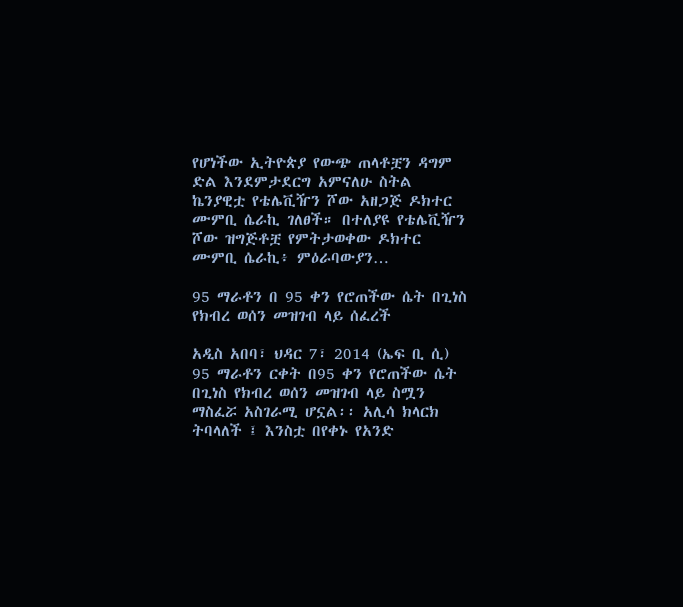የሆነችው ኢትዮጵያ የውጭ ጠላቶቿን ዳግም ድል እንደምታደርግ አምናለሁ ስትል ኬንያዊቷ የቴሌቪዥን ሾው አዘጋጅ ዶክተር ሙምቢ ሴራኪ ገለፀች። በተለያዩ የቴሌቪዥን ሾው ዝግጅቶቿ የምትታወቀው ዶክተር ሙምቢ ሴራኪ፥ ምዕራባውያን…

95 ማራቶን በ 95 ቀን የሮጠችው ሴት በጊነስ የክብረ ወሰን መዝገብ ላይ ሰፈረች

አዲስ አበባ፣ ህዳር 7፣ 2014 (ኤፍ ቢ ሲ) 95 ማራቶን ርቀት በ95 ቀን የሮጠችው ሴት በጊነስ የክብረ ወሰን መዝገብ ላይ ስሟን ማስፈሯ አስገራሚ ሆኗል፡፡ አሊሳ ክላርክ ትባላለች ፤ እንስቷ በየቀኑ የአንድ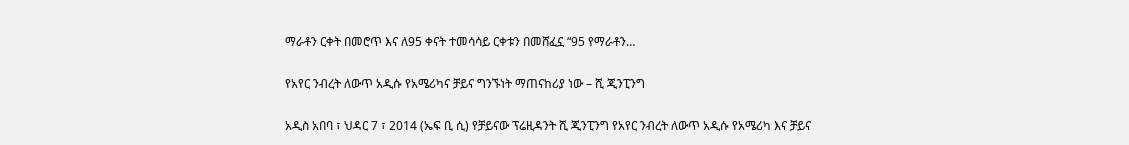ማራቶን ርቀት በመሮጥ እና ለ95 ቀናት ተመሳሳይ ርቀቱን በመሸፈኗ “95 የማራቶን…

የአየር ንብረት ለውጥ አዲሱ የአሜሪካና ቻይና ግንኙነት ማጠናከሪያ ነው – ሺ ጂንፒንግ

አዲስ አበባ ፣ ህዳር 7 ፣ 2014 (ኤፍ ቢ ሲ) የቻይናው ፕሬዚዳንት ሺ ጂንፒንግ የአየር ንብረት ለውጥ አዲሱ የአሜሪካ እና ቻይና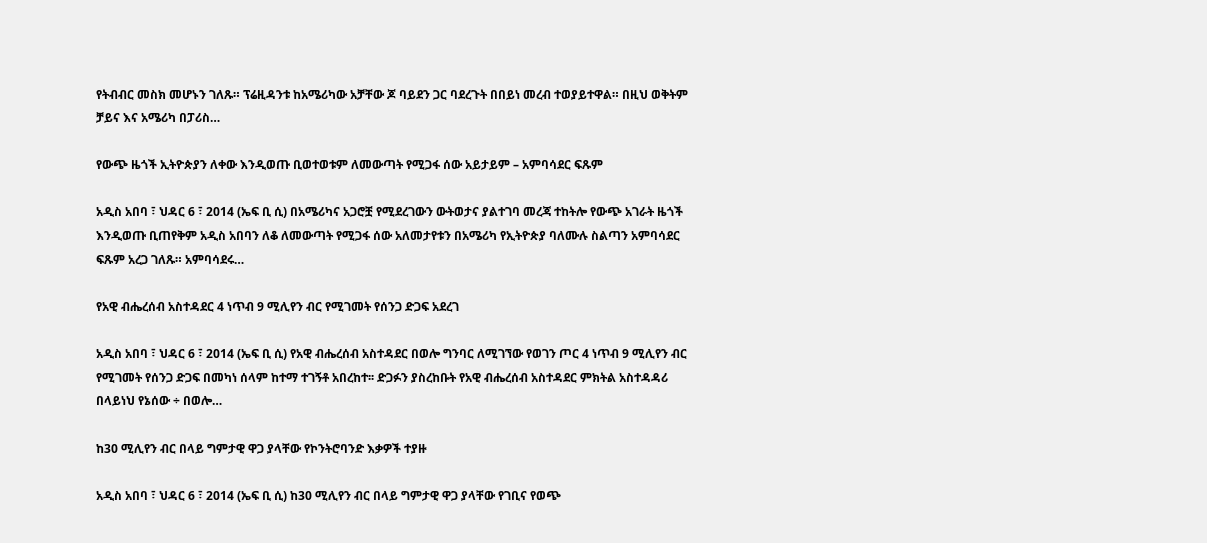የትብብር መስክ መሆኑን ገለጹ። ፕሬዚዳንቱ ከአሜሪካው አቻቸው ጆ ባይደን ጋር ባደረጉት በበይነ መረብ ተወያይተዋል። በዚህ ወቅትም ቻይና እና አሜሪካ በፓሪስ…

የውጭ ዜጎች ኢትዮጵያን ለቀው እንዲወጡ ቢወተወቱም ለመውጣት የሚጋፋ ሰው አይታይም – አምባሳደር ፍጹም

አዲስ አበባ ፣ ህዳር 6 ፣ 2014 (ኤፍ ቢ ሲ) በአሜሪካና አጋሮቿ የሚደረገውን ውትወታና ያልተገባ መረጃ ተከትሎ የውጭ አገራት ዜጎች እንዲወጡ ቢጠየቅም አዲስ አበባን ለቆ ለመውጣት የሚጋፋ ሰው አለመታየቱን በአሜሪካ የኢትዮጵያ ባለሙሉ ስልጣን አምባሳደር ፍጹም አረጋ ገለጹ። አምባሳደሩ…

የአዊ ብሔረሰብ አስተዳደር 4 ነጥብ 9 ሚሊየን ብር የሚገመት የሰንጋ ድጋፍ አደረገ

አዲስ አበባ ፣ ህዳር 6 ፣ 2014 (ኤፍ ቢ ሲ) የአዊ ብሔረሰብ አስተዳደር በወሎ ግንባር ለሚገኘው የወገን ጦር 4 ነጥብ 9 ሚሊየን ብር የሚገመት የሰንጋ ድጋፍ በመካነ ሰላም ከተማ ተገኝቶ አበረከተ፡፡ ድጋፉን ያስረከቡት የአዊ ብሔረሰብ አስተዳደር ምክትል አስተዳዳሪ በላይነህ የኔሰው ÷ በወሎ…

ከ30 ሚሊየን ብር በላይ ግምታዊ ዋጋ ያላቸው የኮንትሮባንድ እቃዎች ተያዙ

አዲስ አበባ ፣ ህዳር 6 ፣ 2014 (ኤፍ ቢ ሲ) ከ30 ሚሊየን ብር በላይ ግምታዊ ዋጋ ያላቸው የገቢና የወጭ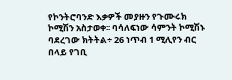የኮንትሮባንድ እቃዎች መያዙን የጉሙሩክ ኮሚሽን አስታወቀ፡፡ ባሳለፍነው ሳምንት ኮሚሽኑ ባደረገው ክትትል÷ 26 ነጥብ 1 ሚሊየን ብር በላይ የገቢ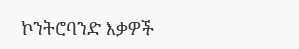ኮንትሮባንድ እቃዎች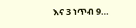እና 3 ነጥብ 9…